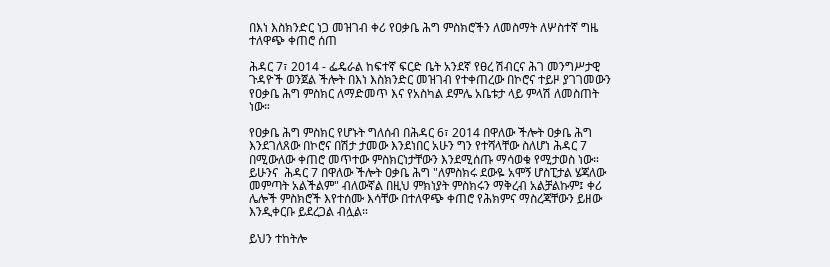በእነ እስክንድር ነጋ መዝገብ ቀሪ የዐቃቤ ሕግ ምስክሮችን ለመስማት ለሦስተኛ ግዜ ተለዋጭ ቀጠሮ ሰጠ

ሕዳር 7፣ 2014 - ፌዴራል ከፍተኛ ፍርድ ቤት አንደኛ የፀረ ሽብርና ሕገ መንግሥታዊ ጉዳዮች ወንጀል ችሎት በእነ እስክንድር መዝገብ የተቀጠረው በኮሮና ተይዞ ያገገመውን የዐቃቤ ሕግ ምስክር ለማድመጥ እና የአስካል ደምሌ አቤቱታ ላይ ምላሽ ለመስጠት ነው።

የዐቃቤ ሕግ ምስክር የሆኑት ግለሰብ በሕዳር 6፣ 2014 በዋለው ችሎት ዐቃቤ ሕግ እንደገለጸው በኮሮና በሽታ ታመው እንደነበር አሁን ግን የተሻላቸው ስለሆነ ሕዳር 7 በሚውለው ቀጠሮ መጥተው ምስክርነታቸውን እንደሚሰጡ ማሳወቁ የሚታወስ ነው። ይሁንና  ሕዳር 7 በዋለው ችሎት ዐቃቤ ሕግ "ለምስክሩ ደውዬ አሞኝ ሆስፒታል ሄጃለው መምጣት አልችልም" ብለውኛል በዚህ ምክነያት ምስክሩን ማቅረብ አልቻልኩም፤ ቀሪ ሌሎች ምስክሮች እየተሰሙ እሳቸው በተለዋጭ ቀጠሮ የሕክምና ማስረጃቸውን ይዘው እንዲቀርቡ ይደረጋል ብሏል።

ይህን ተከትሎ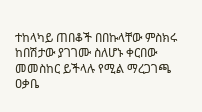ተከላካይ ጠበቆች በበኩላቸው ምስክሩ ከበሽታው ያገገሙ ስለሆኑ ቀርበው መመስከር ይችላሉ የሚል ማረጋገጫ ዐቃቤ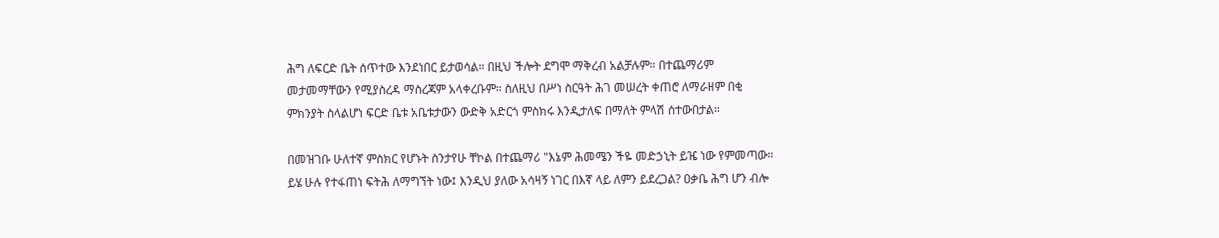ሕግ ለፍርድ ቤት ሰጥተው እንደነበር ይታወሳል። በዚህ ችሎት ደግሞ ማቅረብ አልቻሉም። በተጨማሪም መታመማቸውን የሚያስረዳ ማስረጃም አላቀረቡም። ስለዚህ በሥነ ስርዓት ሕገ መሠረት ቀጠሮ ለማራዘም በቂ ምክንያት ስላልሆነ ፍርድ ቤቱ አቤቱታውን ውድቅ አድርጎ ምስክሩ እንዲታለፍ በማለት ምላሽ ሰተውበታል።

በመዝገቡ ሁለተኛ ምስክር የሆኑት ስንታየሁ ቸኮል በተጨማሪ "እኔም ሕመሜን ችዬ መድኃኒት ይዤ ነው የምመጣው። ይሄ ሁሉ የተፋጠነ ፍትሕ ለማግኘት ነው፤ እንዲህ ያለው አሳዛኝ ነገር በእኛ ላይ ለምን ይደረጋል? ዐቃቤ ሕግ ሆን ብሎ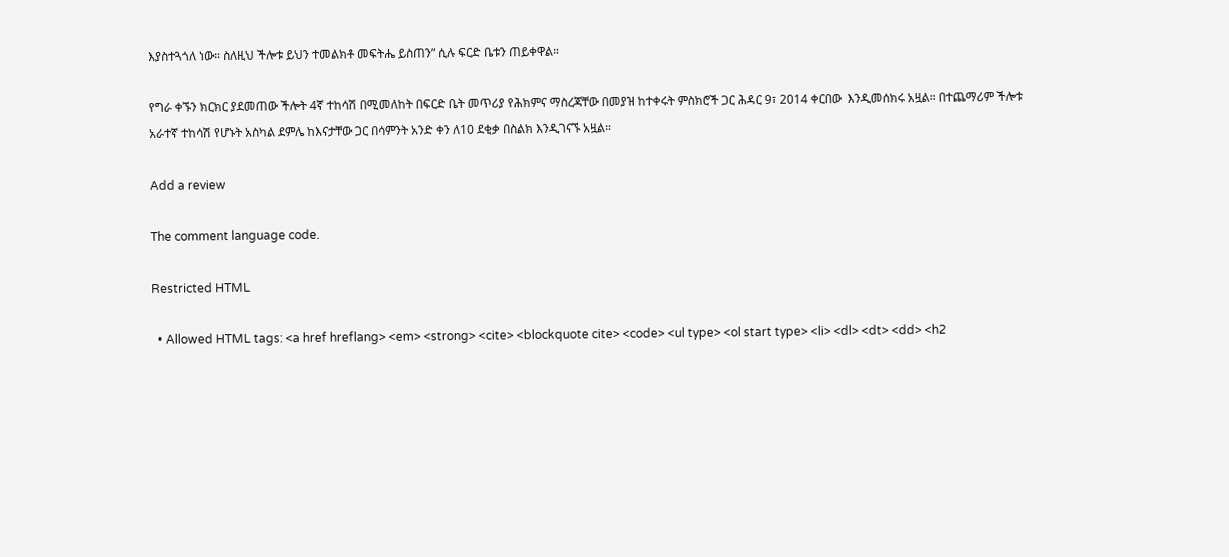እያስተጓጎለ ነው። ስለዚህ ችሎቱ ይህን ተመልክቶ መፍትሔ ይስጠን” ሲሉ ፍርድ ቤቱን ጠይቀዋል።

የግራ ቀኙን ክርክር ያደመጠው ችሎት 4ኛ ተከሳሽ በሚመለከት በፍርድ ቤት መጥሪያ የሕክምና ማስረጃቸው በመያዝ ከተቀሩት ምስክሮች ጋር ሕዳር 9፣ 2014 ቀርበው  እንዲመሰክሩ አዟል። በተጨማሪም ችሎቱ አራተኛ ተከሳሽ የሆኑት አስካል ደምሌ ከእናታቸው ጋር በሳምንት አንድ ቀን ለ10 ደቂቃ በስልክ እንዲገናኙ አዟል።

Add a review

The comment language code.

Restricted HTML

  • Allowed HTML tags: <a href hreflang> <em> <strong> <cite> <blockquote cite> <code> <ul type> <ol start type> <li> <dl> <dt> <dd> <h2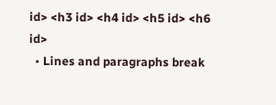id> <h3 id> <h4 id> <h5 id> <h6 id>
  • Lines and paragraphs break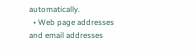automatically.
  • Web page addresses and email addresses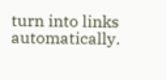turn into links automatically.